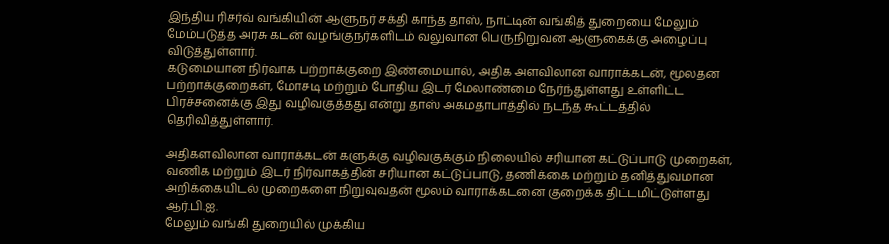இந்திய ரிசர்வ் வங்கியின் ஆளுநர் சக்தி காந்த தாஸ், நாட்டின் வங்கித் துறையை மேலும் மேம்படுத்த அரசு கடன் வழங்குநர்களிடம் வலுவான பெருநிறுவன ஆளுகைக்கு அழைப்பு விடுத்துள்ளார்.
கடுமையான நிர்வாக பற்றாக்குறை இண்மையால், அதிக அளவிலான வாராக்கடன், மூலதன பற்றாக்குறைகள், மோசடி மற்றும் போதிய இடர் மேலாண்மை நேர்ந்துள்ளது உள்ளிட்ட பிரச்சனைக்கு இது வழிவகுத்தது என்று தாஸ் அகமதாபாத்தில் நடந்த கூட்டத்தில் தெரிவித்துள்ளார்.

அதிகளவிலான வாராக்கடன் களுக்கு வழிவகுக்கும் நிலையில் சரியான கட்டுப்பாடு முறைகள், வணிக மற்றும் இடர் நிர்வாகத்தின் சரியான கட்டுப்பாடு, தணிக்கை மற்றும் தனித்துவமான அறிக்கையிடல் முறைகளை நிறுவுவதன் மூலம் வாராக்கடனை குறைக்க திட்டமிட்டுள்ளது ஆர்.பி.ஐ.
மேலும் வங்கி துறையில் முக்கிய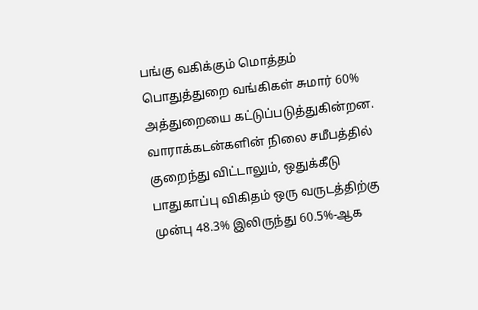பங்கு வகிக்கும் மொத்தம் பொதுத்துறை வங்கிகள் சுமார் 60% அத்துறையை கட்டுப்படுத்துகின்றன.
வாராக்கடன்களின் நிலை சமீபத்தில் குறைந்து விட்டாலும், ஒதுக்கீடு பாதுகாப்பு விகிதம் ஒரு வருடத்திற்கு முன்பு 48.3% இலிருந்து 60.5%-ஆக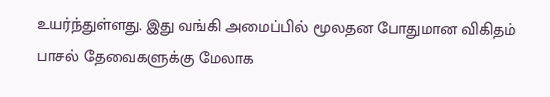உயர்ந்துள்ளது. இது வங்கி அமைப்பில் மூலதன போதுமான விகிதம் பாசல் தேவைகளுக்கு மேலாக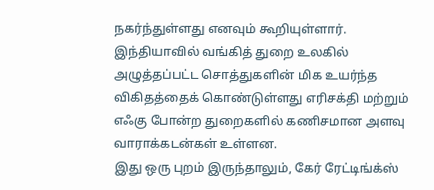நகர்ந்துள்ளது எனவும் கூறியுள்ளார்.
இந்தியாவில் வங்கித் துறை உலகில் அழுத்தப்பட்ட சொத்துகளின் மிக உயர்ந்த விகிதத்தைக் கொண்டுள்ளது எரிசக்தி மற்றும் எஃகு போன்ற துறைகளில் கணிசமான அளவு வாராக்கடன்கள் உள்ளன.
இது ஒரு புறம் இருந்தாலும், கேர் ரேட்டிங்க்ஸ்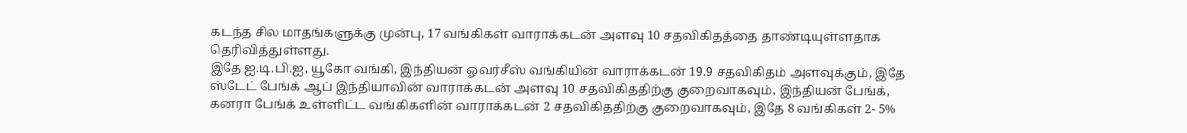கடந்த சில மாதங்களுக்கு முன்பு, 17 வங்கிகள் வாராக்கடன் அளவு 10 சதவிகிதத்தை தாண்டியுள்ளதாக தெரிவித்துள்ளது.
இதே ஐ.டி.பி.ஐ, யூகோ வங்கி, இந்தியன் ஓவர்சீஸ் வங்கியின் வாராக்கடன் 19.9 சதவிகிதம் அளவுக்கும், இதே ஸ்டேட் பேங்க் ஆப் இந்தியாவின் வாராக்கடன் அளவு 10 சதவிகிததிற்கு குறைவாகவும், இந்தியன் பேங்க், கனரா பேங்க் உள்ளிட்ட வங்கிகளின் வாராக்கடன் 2 சதவிகிததிற்கு குறைவாகவும், இதே 8 வங்கிகள் 2- 5%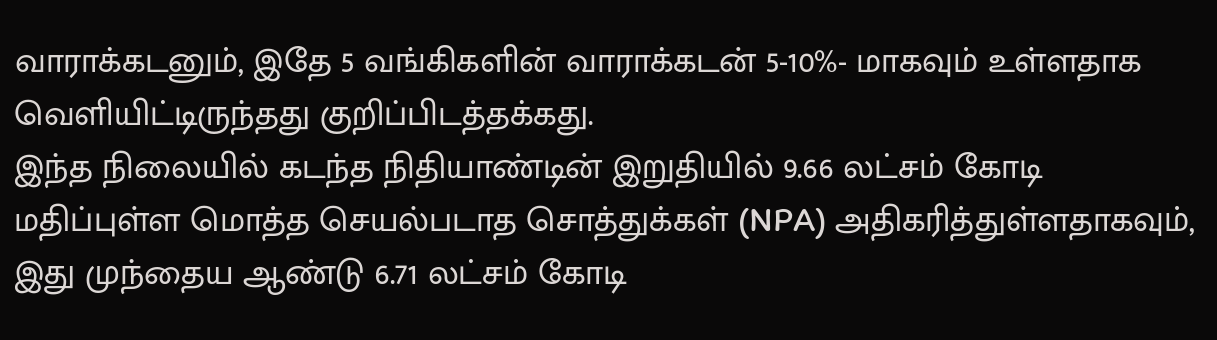வாராக்கடனும், இதே 5 வங்கிகளின் வாராக்கடன் 5-10%- மாகவும் உள்ளதாக வெளியிட்டிருந்தது குறிப்பிடத்தக்கது.
இந்த நிலையில் கடந்த நிதியாண்டின் இறுதியில் 9.66 லட்சம் கோடி மதிப்புள்ள மொத்த செயல்படாத சொத்துக்கள் (NPA) அதிகரித்துள்ளதாகவும், இது முந்தைய ஆண்டு 6.71 லட்சம் கோடி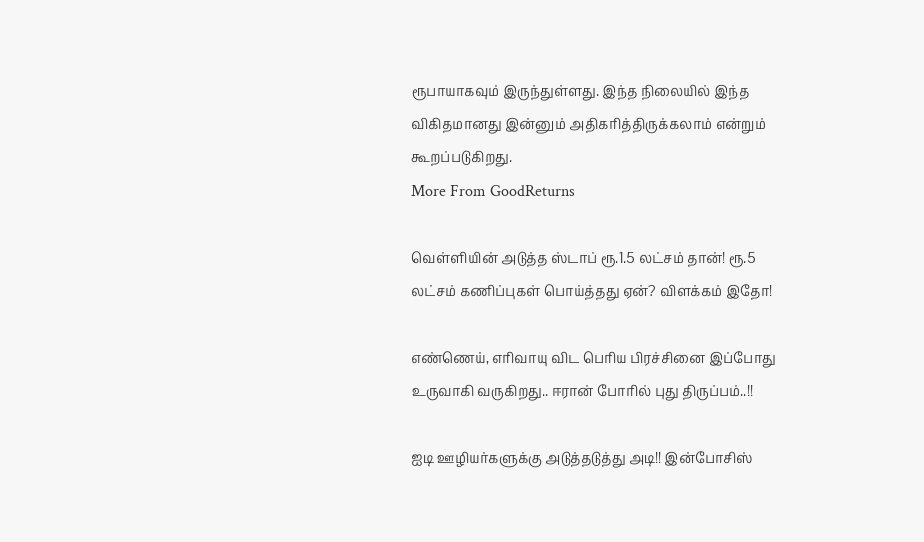ரூபாயாகவும் இருந்துள்ளது. இந்த நிலையில் இந்த விகிதமானது இன்னும் அதிகரித்திருக்கலாம் என்றும் கூறப்படுகிறது.
More From GoodReturns

வெள்ளியின் அடுத்த ஸ்டாப் ரூ.1.5 லட்சம் தான்! ரூ.5 லட்சம் கணிப்புகள் பொய்த்தது ஏன்? விளக்கம் இதோ!

எண்ணெய், எரிவாயு விட பெரிய பிரச்சினை இப்போது உருவாகி வருகிறது.. ஈரான் போரில் புது திருப்பம்..!!

ஐடி ஊழியர்களுக்கு அடுத்தடுத்து அடி!! இன்போசிஸ்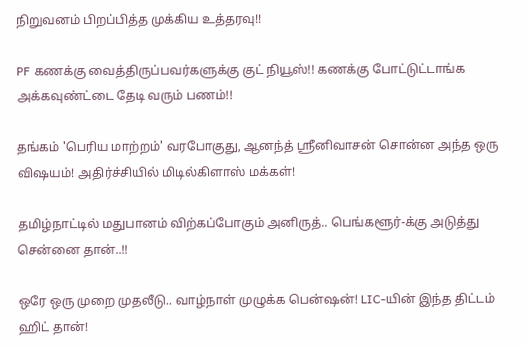நிறுவனம் பிறப்பித்த முக்கிய உத்தரவு!!

PF கணக்கு வைத்திருப்பவர்களுக்கு குட் நியூஸ்!! கணக்கு போட்டுட்டாங்க அக்கவுண்ட்டை தேடி வரும் பணம்!!

தங்கம் 'பெரிய மாற்றம்' வரபோகுது, ஆனந்த் ஸ்ரீனிவாசன் சொன்ன அந்த ஒரு விஷயம்! அதிர்ச்சியில் மிடில்கிளாஸ் மக்கள்!

தமிழ்நாட்டில் மதுபானம் விற்கப்போகும் அனிருத்.. பெங்களூர்-க்கு அடுத்து சென்னை தான்..!!

ஒரே ஒரு முறை முதலீடு.. வாழ்நாள் முழுக்க பென்ஷன்! LIC-யின் இந்த திட்டம் ஹிட் தான்!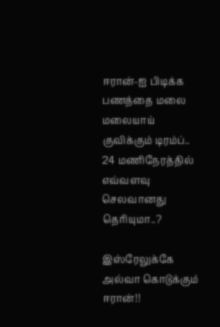ஈரான்-ஐ பிடிக்க பணத்தை மலை மலையாய் குவிக்கும் டிரம்ப்.. 24 மணிநேரத்தில் எவ்வளவு செலவானது தெரியுமா..?

இஸ்ரேலுக்கே அல்வா கொடுக்கும் ஈரான்!!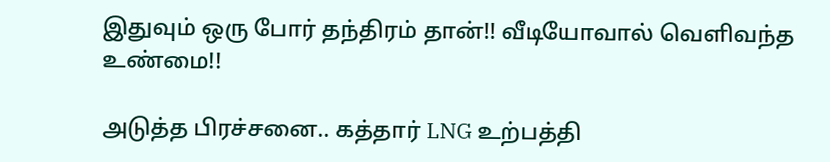இதுவும் ஒரு போர் தந்திரம் தான்!! வீடியோவால் வெளிவந்த உண்மை!!

அடுத்த பிரச்சனை.. கத்தார் LNG உற்பத்தி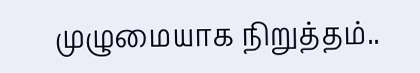முழுமையாக நிறுத்தம்..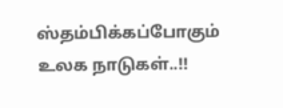ஸ்தம்பிக்கப்போகும் உலக நாடுகள்..!!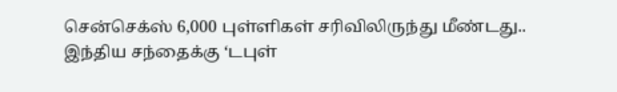சென்செக்ஸ் 6,000 புள்ளிகள் சரிவிலிருந்து மீண்டது.. இந்திய சந்தைக்கு ‘டபுள்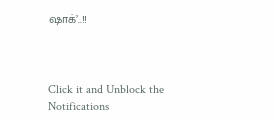ஷாக்’..!!



Click it and Unblock the Notifications